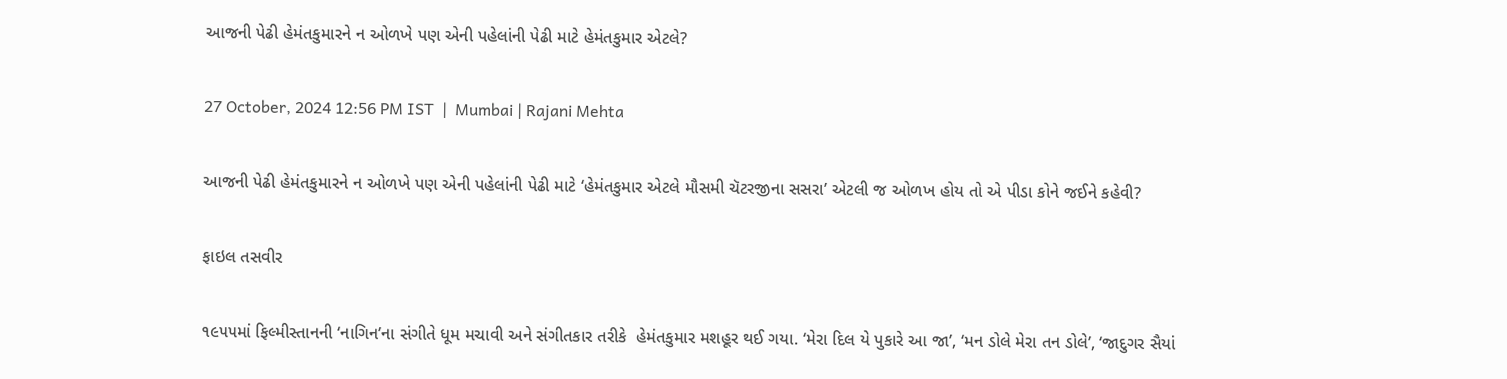આજની પેઢી હેમંતકુમારને ન ઓળખે પણ એની પહેલાંની પેઢી માટે હેમંતકુમાર એટલે?

27 October, 2024 12:56 PM IST  |  Mumbai | Rajani Mehta

આજની પેઢી હેમંતકુમારને ન ઓળખે પણ એની પહેલાંની પેઢી માટે ‘હેમંતકુમાર એટલે મૌસમી ચૅટરજીના સસરા’ એટલી જ ઓળખ હોય તો એ પીડા કોને જઈને કહેવી?

ફાઇલ તસવીર

૧૯૫૫માં ફિલ્મીસ્તાનની ‘નાગિન’ના સંગીતે ધૂમ મચાવી અને સંગીતકાર તરીકે  હેમંતકુમાર મશહૂર થઈ ગયા. ‘મેરા દિલ યે પુકારે આ જા’, ‘મન ડોલે મેરા તન ડોલે’, ‘જાદુગર સૈયાં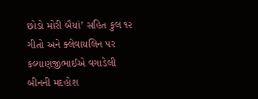છોડો મોરી બૈયાં’ સહિત કુલ ૧૨ ગીતો અને ક્લેવાયલિન પર કલ્યાણજીભાઈએ વગાડેલી બીનની મદહોશ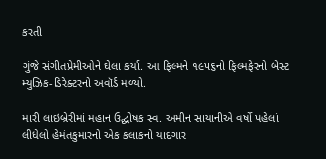કરતી

ગુંજે સંગીતપ્રેમીઓને ઘેલા કર્યા. આ ફિલ્મને ૧૯૫૬નો ફિલ્મફેરનો બેસ્ટ મ્યુઝિક-ડિરેક્ટરનો અવૉર્ડ મળ્યો.

મારી લાઇબ્રેરીમાં મહાન ઉદ્ઘોષક સ્વ. અમીન સાયાનીએ વર્ષો પહેલાં લીધેલો હેમંતકુમારનો એક કલાકનો યાદગાર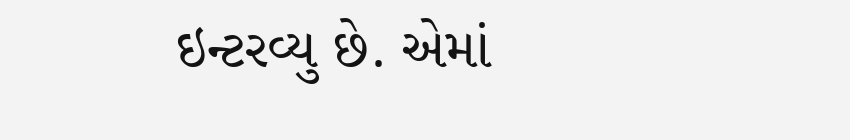ઇન્ટરવ્યુ છે. એમાં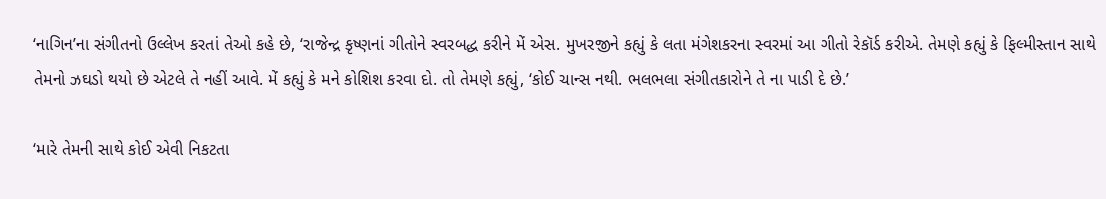‘નાગિન’ના સંગીતનો ઉલ્લેખ કરતાં તેઓ કહે છે, ‘રાજેન્દ્ર કૃષ્ણનાં ગીતોને સ્વરબદ્ધ કરીને મેં એસ. મુખરજીને કહ્યું કે લતા મંગેશકરના સ્વરમાં આ ગીતો રેકૉર્ડ કરીએ. તેમણે કહ્યું કે ફિલ્મીસ્તાન સાથે તેમનો ઝઘડો થયો છે એટલે તે નહીં આવે. મેં કહ્યું કે મને કોશિશ કરવા દો. તો તેમણે કહ્યું, ‘કોઈ ચાન્સ નથી. ભલભલા સંગીતકારોને તે ના પાડી દે છે.’

‘મારે તેમની સાથે કોઈ એવી નિકટતા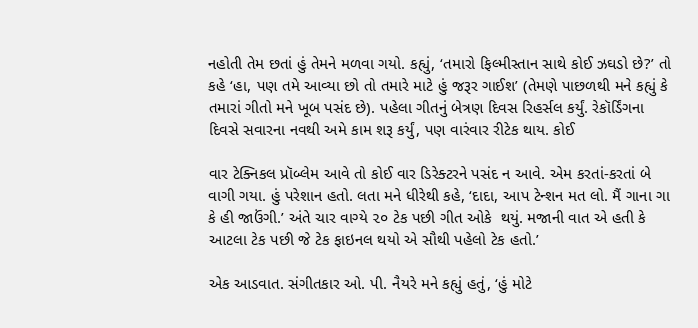નહોતી તેમ છતાં હું તેમને મળવા ગયો. કહ્યું, ‘તમારો ફિલ્મીસ્તાન સાથે કોઈ ઝઘડો છે?’ તો કહે ‘હા, પણ તમે આવ્યા છો તો તમારે માટે હું જરૂર ગાઈશ’ (તેમણે પાછળથી મને કહ્યું કે તમારાં ગીતો મને ખૂબ પસંદ છે). પહેલા ગીતનું બેત્રણ દિવસ રિહર્સલ કર્યું. રેકૉર્ડિંગના દિવસે સવારના નવથી અમે કામ શરૂ કર્યું, પણ વારંવાર રીટેક થાય. કોઈ

વાર ટેક્નિકલ પ્રૉબ્લેમ આવે તો કોઈ વાર ડિરેક્ટરને પસંદ ન આવે. એમ કરતાં-કરતાં બે વાગી ગયા. હું પરેશાન હતો. લતા મને ધીરેથી કહે, ‘દાદા, આપ ટેન્શન મત લો. મૈં ગાના ગા કે હી જાઉંગી.’ અંતે ચાર વાગ્યે ૨૦ ટેક પછી ગીત ઓકે  થયું. મજાની વાત એ હતી કે આટલા ટેક પછી જે ટેક ફાઇનલ થયો એ સૌથી પહેલો ટેક હતો.’

એક આડવાત. સંગીતકાર ઓ. પી. નૈયરે મને કહ્યું હતું, ‘હું મોટે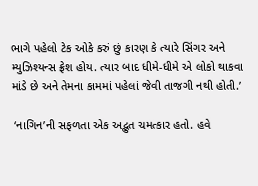ભાગે પહેલો ટેક ઓકે કરું છું કારણ કે ત્યારે સિંગર અને મ્યુઝિશ્યન્સ ફ્રેશ હોય. ત્યાર બાદ ધીમે-ધીમે એ લોકો થાકવા માંડે છે અને તેમના કામમાં પહેલાં જેવી તાજગી નથી હોતી.’

 ‘નાગિન’ની સફળતા એક અદ્ભુત ચમત્કાર હતો. હવે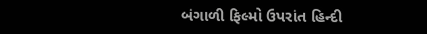બંગાળી ફિલ્મો ઉપરાંત હિન્દી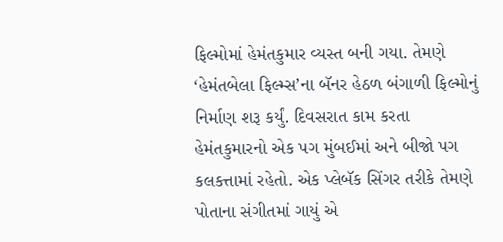ફિલ્મોમાં હેમંતકુમાર વ્યસ્ત બની ગયા. તેમણે ‘હેમંતબેલા ફિલ્મ્સ’ના બૅનર હેઠળ બંગાળી ફિલ્મોનું નિર્માણ શરૂ કર્યું. દિવસરાત કામ કરતા હેમંતકુમારનો એક પગ મુંબઈમાં અને બીજો પગ કલકત્તામાં રહેતો. એક પ્લેબૅક સિંગર તરીકે તેમણે પોતાના સંગીતમાં ગાયું એ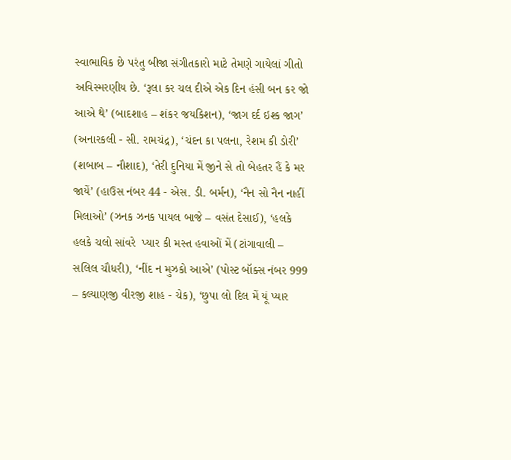સ્વાભાવિક છે પરંતુ બીજા સંગીતકારો માટે તેમણે ગાયેલાં ગીતો અવિસ્મરણીય છે. ‘રૂલા કર ચલ દીએ એક દિન હંસી બન કર જો આએ થે’ (બાદશાહ – શંકર જયકિશન), ‘જાગ દર્દ ઇશ્ક જાગ’ (અનારકલી - સી. રામચંદ્ર), ‘ચંદન કા પલના, રેશમ કી ડોરી’ (શબાબ – નૌશાદ), ‘તેરી દુનિયા મેં જીને સે તો બેહતર હૈં કે મર જાયેં’ (હાઉસ નંબર 44 - એસ. ડી. બર્મન), ‘નૈન સો નૈન નાહીં મિલાઓ’ (ઝનક ઝનક પાયલ બાજે – વસંત દેસાઈ), ‘હલકે હલકે ચલો સાંવરે  પ્યાર કી મસ્ત હવાઓં મેં (ટાંગાવાલી – સલિલ ચૌધરી), ‘નીંદ ન મુઝકો આએ’ (પોસ્ટ બૉક્સ નંબર 999 – કલ્યાણજી વીરજી શાહ - ચેક), ‘છુપા લો દિલ મેં યૂં પ્યાર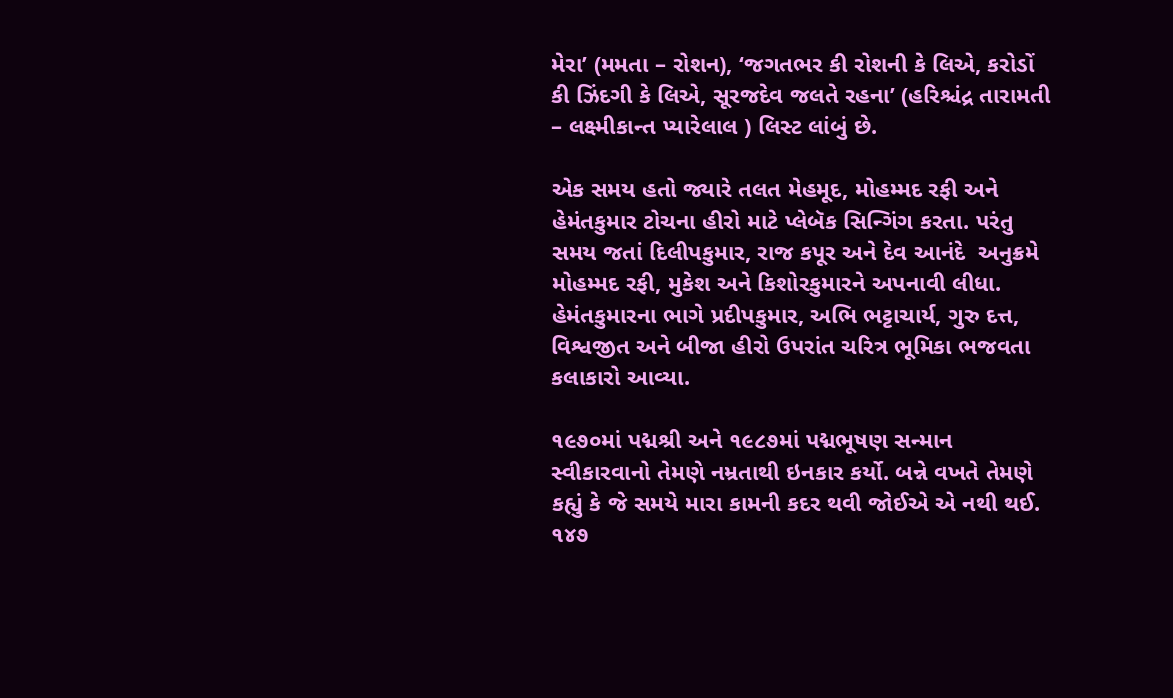મેરા’ (મમતા – રોશન), ‘જગતભર કી રોશની કે લિએ, કરોડોં કી ઝિંદગી કે લિએ, સૂરજદેવ જલતે રહના’ (હરિશ્ચંદ્ર તારામતી – લક્ષ્મીકાન્ત પ્યારેલાલ ) લિસ્ટ લાંબું છે.

એક સમય હતો જ્યારે તલત મેહમૂદ, મોહમ્મદ રફી અને હેમંતકુમાર ટોચના હીરો માટે પ્લેબૅક સિન્ગિંગ કરતા. પરંતુ સમય જતાં દિલીપકુમાર, રાજ કપૂર અને દેવ આનંદે  અનુક્રમે મોહમ્મદ રફી, મુકેશ અને કિશોરકુમારને અપનાવી લીધા. હેમંતકુમારના ભાગે પ્રદીપકુમાર, અભિ ભટ્ટાચાર્ય, ગુરુ દત્ત, વિશ્વજીત અને બીજા હીરો ઉપરાંત ચરિત્ર ભૂમિકા ભજવતા કલાકારો આવ્યા.

૧૯૭૦માં પદ્મશ્રી અને ૧૯૮૭માં પદ્મભૂષણ સન્માન સ્વીકારવાનો તેમણે નમ્રતાથી ઇનકાર કર્યો. બન્ને વખતે તેમણે કહ્યું કે જે સમયે મારા કામની કદર થવી જોઈએ એ નથી થઈ. ૧૪૭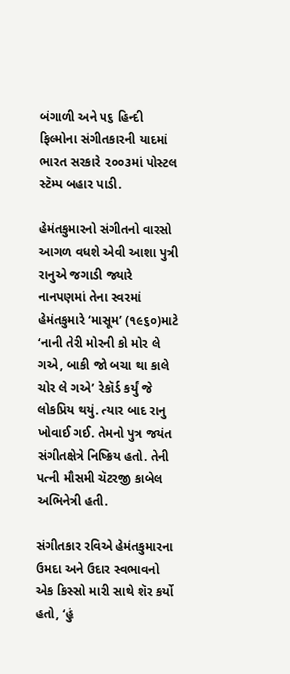બંગાળી અને ૫૬ હિન્દી ફિલ્મોના સંગીતકારની યાદમાં ભારત સરકારે ૨૦૦૩માં પોસ્ટલ સ્ટૅમ્પ બહાર પાડી.

હેમંતકુમારનો સંગીતનો વારસો આગળ વધશે એવી આશા પુત્રી રાનુએ જગાડી જ્યારે નાનપણમાં તેના સ્વરમાં હેમંતકુમારે ‘માસૂમ’ (૧૯૬૦)માટે ‘નાની તેરી મોરની કો મોર લે ગએ, બાકી જો બચા થા કાલે ચોર લે ગએ’ રેકૉર્ડ કર્યું જે લોકપ્રિય થયું. ત્યાર બાદ રાનુ ખોવાઈ ગઈ. તેમનો પુત્ર જયંત સંગીતક્ષેત્રે નિષ્ક્રિય હતો. તેની પત્ની મૌસમી ચૅટરજી કાબેલ  અભિનેત્રી હતી.

સંગીતકાર રવિએ હેમંતકુમારના ઉમદા અને ઉદાર સ્વભાવનો એક કિસ્સો મારી સાથે શૅર કર્યો હતો, ‘હું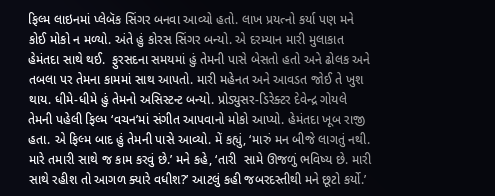ફિલ્મ લાઇનમાં પ્લેબૅક સિંગર બનવા આવ્યો હતો. લાખ પ્રયત્નો કર્યા પણ મને કોઈ મોકો ન મળ્યો. અંતે હું કોરસ સિંગર બન્યો. એ દરમ્યાન મારી મુલાકાત હેમંતદા સાથે થઈ.  ફુરસદના સમયમાં હું તેમની પાસે બેસતો હતો અને ઢોલક અને તબલા પર તેમના કામમાં સાથ આપતો. મારી મહેનત અને આવડત જોઈ તે ખુશ થાય. ધીમે-ધીમે હું તેમનો અસિસ્ટન્ટ બન્યો. પ્રોડ્યુસર-ડિરેક્ટર દેવેન્દ્ર ગોયલે તેમની પહેલી ફિલ્મ ‘વચન’માં સંગીત આપવાનો મોકો આપ્યો. હેમંતદા ખૂબ રાજી હતા. એ ફિલ્મ બાદ હું તેમની પાસે આવ્યો. મેં કહ્યું, ‘મારું મન બીજે લાગતું નથી. મારે તમારી સાથે જ કામ કરવું છે.’ મને કહે, ‘તારી  સામે ઊજળું ભવિષ્ય છે. મારી સાથે રહીશ તો આગળ ક્યારે વધીશ?’ આટલું કહી જબરદસ્તીથી મને છૂટો કર્યો.’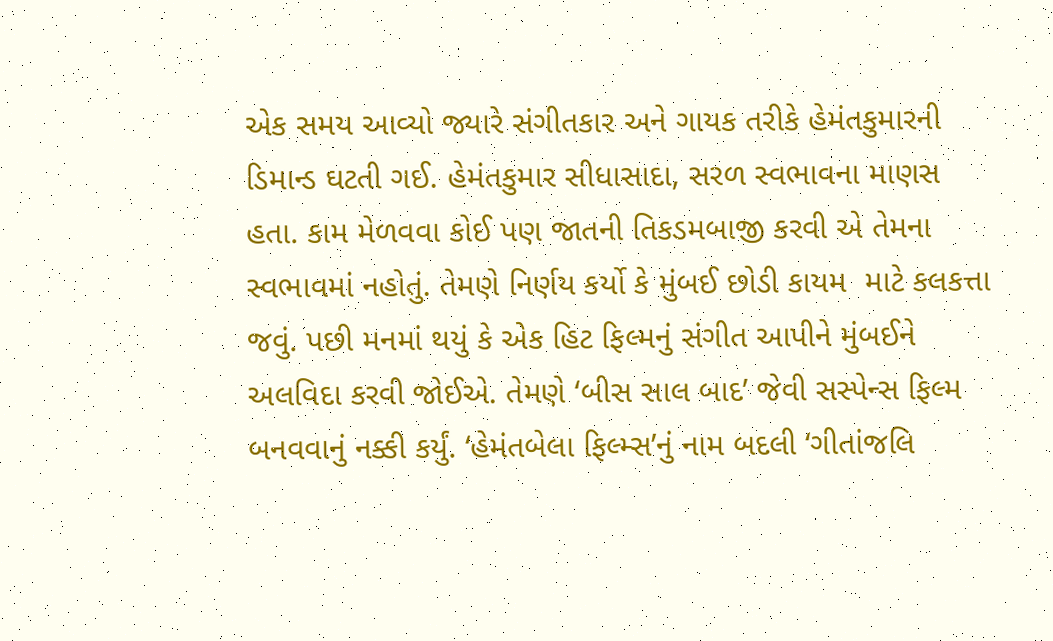એક સમય આવ્યો જ્યારે સંગીતકાર અને ગાયક તરીકે હેમંતકુમારની ડિમાન્ડ ઘટતી ગઈ. હેમંતકુમાર સીધાસાદા, સરળ સ્વભાવના માણસ હતા. કામ મેળવવા કોઈ પણ જાતની તિકડમબાજી કરવી એ તેમના સ્વભાવમાં નહોતું. તેમણે નિર્ણય કર્યો કે મુંબઈ છોડી કાયમ  માટે કલકત્તા જવું. પછી મનમાં થયું કે એક હિટ ફિલ્મનું સંગીત આપીને મુંબઈને અલવિદા કરવી જોઈએ. તેમણે ‘બીસ સાલ બાદ’ જેવી સસ્પેન્સ ફિલ્મ બનવવાનું નક્કી કર્યું. ‘હેમંતબેલા ફિલ્મ્સ’નું નામ બદલી ‘ગીતાંજલિ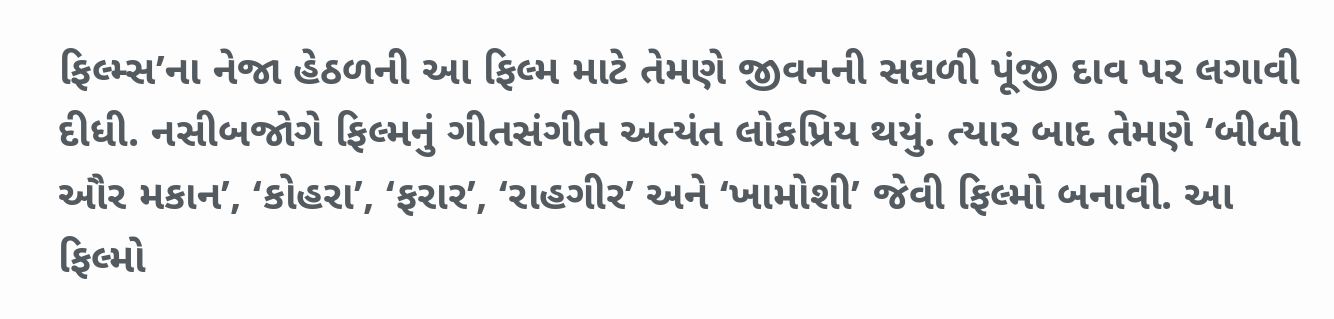ફિલ્મ્સ’ના નેજા હેઠળની આ ફિલ્મ માટે તેમણે જીવનની સઘળી પૂંજી દાવ પર લગાવી દીધી. નસીબજોગે ફિલ્મનું ગીતસંગીત અત્યંત લોકપ્રિય થયું. ત્યાર બાદ તેમણે ‘બીબી ઔર મકાન’, ‘કોહરા’, ‘ફરાર’, ‘રાહગીર’ અને ‘ખામોશી’ જેવી ફિલ્મો બનાવી. આ ફિલ્મો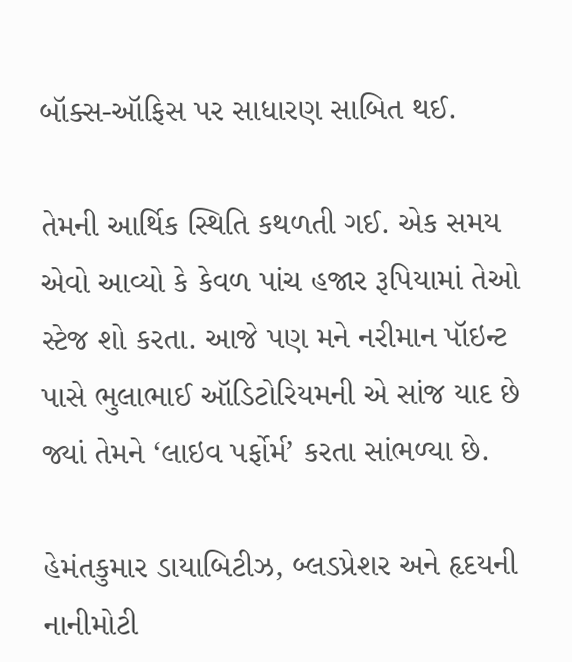બૉક્સ-ઑફિસ પર સાધારણ સાબિત થઈ.

તેમની આર્થિક સ્થિતિ કથળતી ગઈ. એક સમય એવો આવ્યો કે કેવળ પાંચ હજાર રૂપિયામાં તેઓ સ્ટેજ શો કરતા. આજે પણ મને નરીમાન પૉઇન્ટ પાસે ભુલાભાઈ ઑડિટોરિયમની એ સાંજ યાદ છે જ્યાં તેમને ‘લાઇવ પર્ફોર્મ’ કરતા સાંભળ્યા છે.

હેમંતકુમાર ડાયાબિટીઝ, બ્લડપ્રેશર અને હૃદયની નાનીમોટી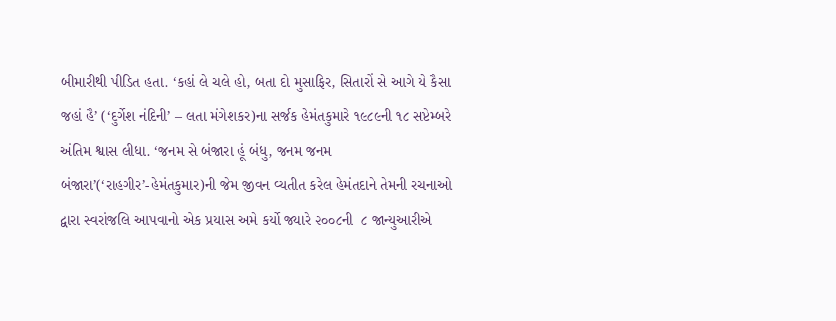બીમારીથી પીડિત હતા. ‘કહાં લે ચલે હો, બતા દો મુસાફિર, સિતારોં સે આગે યે કૈસા જહાં હૈ’ (‘દુર્ગેશ નંદિની’ – લતા મંગેશકર)ના સર્જક હેમંતકુમારે ૧૯૮૯ની ૧૮ સપ્ટેમ્બરે અંતિમ શ્વાસ લીધા. ‘જનમ સે બંજારા હૂં બંધુ, જનમ જનમ બંજારા’(‘રાહગીર’-હેમંતકુમાર)ની જેમ જીવન વ્યતીત કરેલ હેમંતદાને તેમની રચનાઓ દ્વારા સ્વરાંજલિ આપવાનો એક પ્રયાસ અમે કર્યો જ્યારે ૨૦૦૮ની  ૮ જાન્યુઆરીએ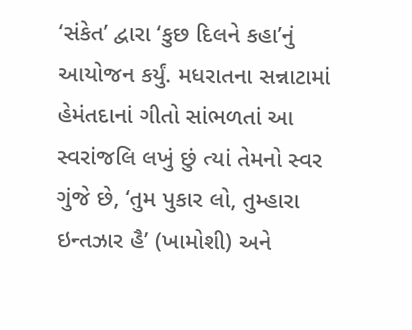‘સંકેત’ દ્વારા ‘કુછ દિલને કહા’નું આયોજન કર્યું. મધરાતના સન્નાટામાં હેમંતદાનાં ગીતો સાંભળતાં આ સ્વરાંજલિ લખું છું ત્યાં તેમનો સ્વર ગુંજે છે, ‘તુમ પુકાર લો, તુમ્હારા ઇન્તઝાર હૈ’ (ખામોશી) અને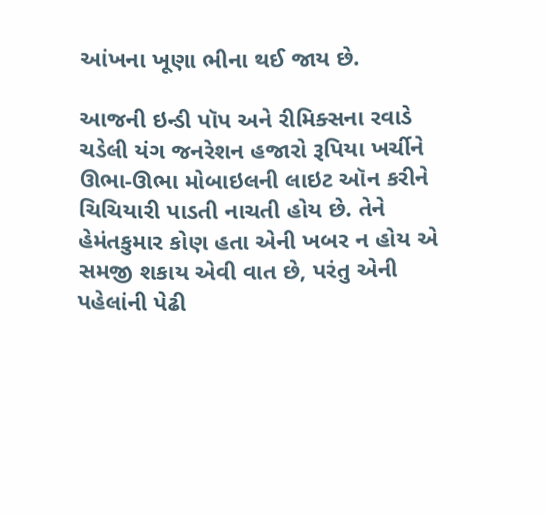આંખના ખૂણા ભીના થઈ જાય છે.

આજની ઇન્ડી પૉપ અને રીમિક્સના રવાડે ચડેલી યંગ જનરેશન હજારો રૂપિયા ખર્ચીને ઊભા-ઊભા મોબાઇલની લાઇટ ઑન કરીને ચિચિયારી પાડતી નાચતી હોય છે. તેને હેમંતકુમાર કોણ હતા એની ખબર ન હોય એ સમજી શકાય એવી વાત છે, પરંતુ એની પહેલાંની પેઢી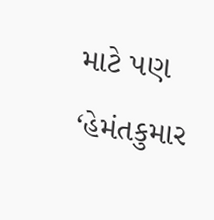માટે પણ ‘હેમંતકુમાર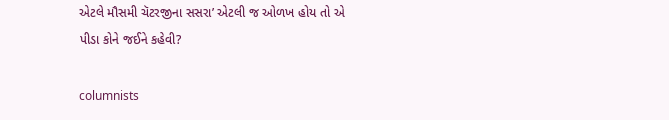એટલે મૌસમી ચૅટરજીના સસરા’ એટલી જ ઓળખ હોય તો એ પીડા કોને જઈને કહેવી?

columnists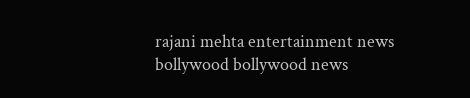rajani mehta entertainment news bollywood bollywood news